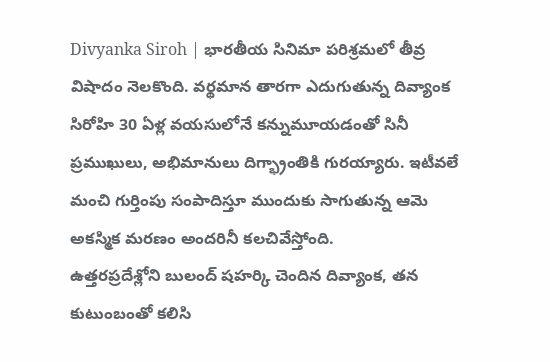Divyanka Siroh | భారతీయ సినిమా పరిశ్రమలో తీవ్ర విషాదం నెలకొంది. వర్థమాన తారగా ఎదుగుతున్న దివ్యాంక సిరోహి 30 ఏళ్ల వయసులోనే కన్నుమూయడంతో సినీ ప్రముఖులు, అభిమానులు దిగ్భ్రాంతికి గురయ్యారు. ఇటీవలే మంచి గుర్తింపు సంపాదిస్తూ ముందుకు సాగుతున్న ఆమె అకస్మిక మరణం అందరినీ కలచివేస్తోంది.
ఉత్తరప్రదేశ్లోని బులంద్ షహర్కి చెందిన దివ్యాంక, తన కుటుంబంతో కలిసి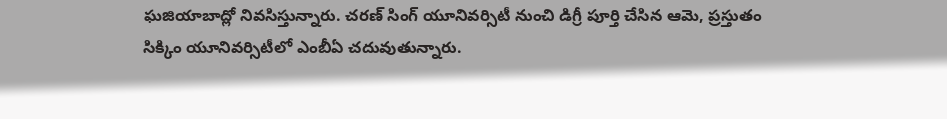ఘజియాబాద్లో నివసిస్తున్నారు. చరణ్ సింగ్ యూనివర్సిటీ నుంచి డిగ్రీ పూర్తి చేసిన ఆమె, ప్రస్తుతం సిక్కిం యూనివర్సిటీలో ఎంబీఏ చదువుతున్నారు.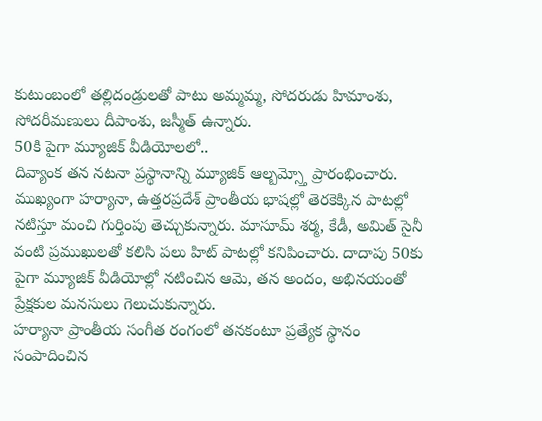కుటుంబంలో తల్లిదండ్రులతో పాటు అమ్మమ్మ, సోదరుడు హిమాంశు, సోదరీమణులు దీపాంశు, జస్మీత్ ఉన్నారు.
50కి పైగా మ్యూజిక్ వీడియోలలో..
దివ్యాంక తన నటనా ప్రస్థానాన్ని మ్యూజిక్ ఆల్బమ్స్తో ప్రారంభించారు. ముఖ్యంగా హర్యానా, ఉత్తరప్రదేశ్ ప్రాంతీయ భాషల్లో తెరకెక్కిన పాటల్లో నటిస్తూ మంచి గుర్తింపు తెచ్చుకున్నారు. మాసూమ్ శర్మ, కేడీ, అమిత్ సైనీ వంటి ప్రముఖులతో కలిసి పలు హిట్ పాటల్లో కనిపించారు. దాదాపు 50కు పైగా మ్యూజిక్ వీడియోల్లో నటించిన ఆమె, తన అందం, అభినయంతో ప్రేక్షకుల మనసులు గెలుచుకున్నారు.
హర్యానా ప్రాంతీయ సంగీత రంగంలో తనకంటూ ప్రత్యేక స్థానం సంపాదించిన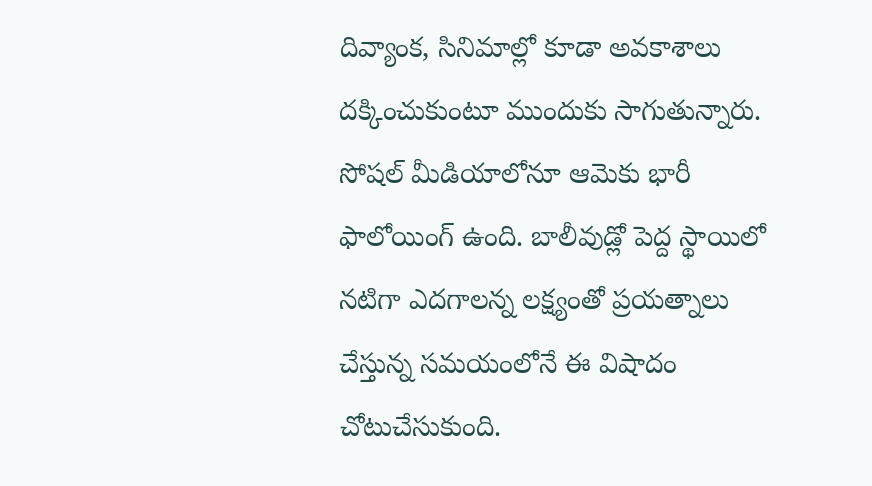దివ్యాంక, సినిమాల్లో కూడా అవకాశాలు దక్కించుకుంటూ ముందుకు సాగుతున్నారు. సోషల్ మీడియాలోనూ ఆమెకు భారీ ఫాలోయింగ్ ఉంది. బాలీవుడ్లో పెద్ద స్థాయిలో నటిగా ఎదగాలన్న లక్ష్యంతో ప్రయత్నాలు చేస్తున్న సమయంలోనే ఈ విషాదం చోటుచేసుకుంది.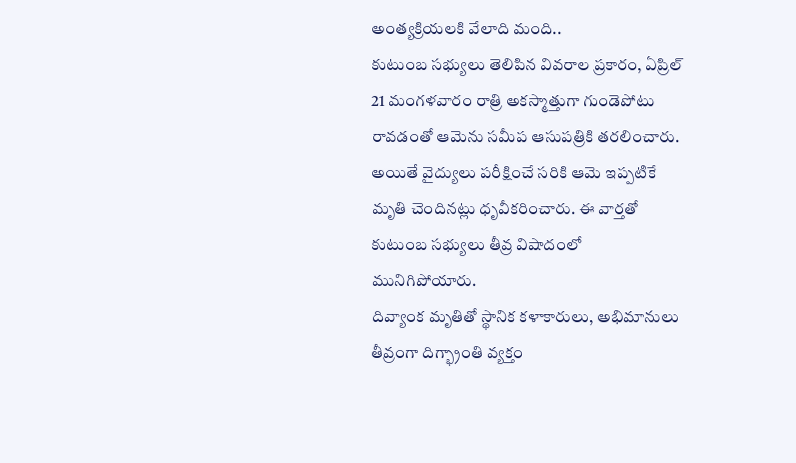అంత్యక్రియలకి వేలాది మంది..
కుటుంబ సభ్యులు తెలిపిన వివరాల ప్రకారం, ఏప్రిల్ 21 మంగళవారం రాత్రి అకస్మాత్తుగా గుండెపోటు రావడంతో ఆమెను సమీప ఆసుపత్రికి తరలించారు. అయితే వైద్యులు పరీక్షించే సరికి ఆమె ఇప్పటికే మృతి చెందినట్లు ధృవీకరించారు. ఈ వార్తతో కుటుంబ సభ్యులు తీవ్ర విషాదంలో మునిగిపోయారు.
దివ్యాంక మృతితో స్థానిక కళాకారులు, అభిమానులు తీవ్రంగా దిగ్భ్రాంతి వ్యక్తం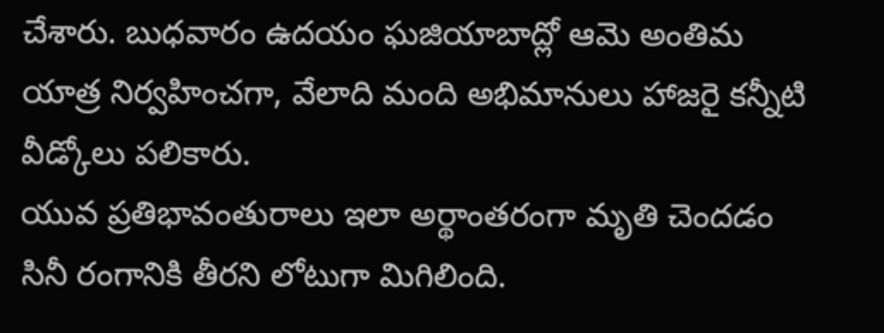చేశారు. బుధవారం ఉదయం ఘజియాబాద్లో ఆమె అంతిమ యాత్ర నిర్వహించగా, వేలాది మంది అభిమానులు హాజరై కన్నీటి వీడ్కోలు పలికారు.
యువ ప్రతిభావంతురాలు ఇలా అర్థాంతరంగా మృతి చెందడం సినీ రంగానికి తీరని లోటుగా మిగిలింది.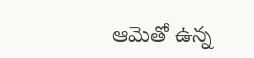ఆమెతో ఉన్న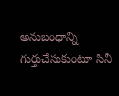అనుబంధాన్ని గుర్తుచేసుకుంటూ సినీ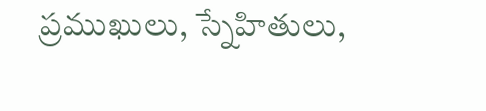ప్రముఖులు, స్నేహితులు,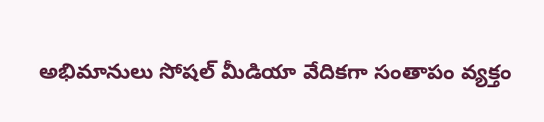అభిమానులు సోషల్ మీడియా వేదికగా సంతాపం వ్యక్తం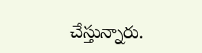చేస్తున్నారు.